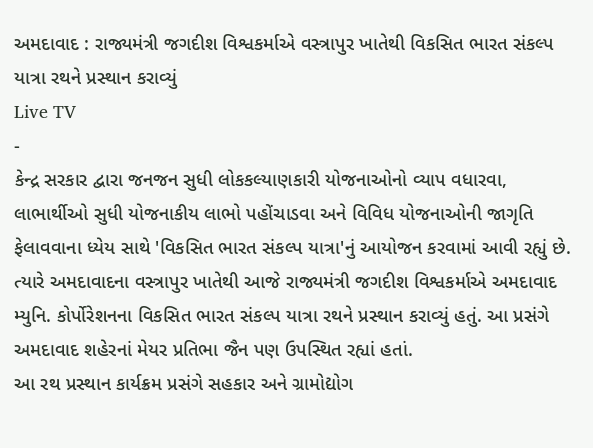અમદાવાદ : રાજ્યમંત્રી જગદીશ વિશ્વકર્માએ વસ્ત્રાપુર ખાતેથી વિકસિત ભારત સંકલ્પ યાત્રા રથને પ્રસ્થાન કરાવ્યું
Live TV
-
કેન્દ્ર સરકાર દ્વારા જનજન સુધી લોકકલ્યાણકારી યોજનાઓનો વ્યાપ વધારવા, લાભાર્થીઓ સુધી યોજનાકીય લાભો પહોંચાડવા અને વિવિધ યોજનાઓની જાગૃતિ ફેલાવવાના ધ્યેય સાથે 'વિકસિત ભારત સંકલ્પ યાત્રા'નું આયોજન કરવામાં આવી રહ્યું છે. ત્યારે અમદાવાદના વસ્ત્રાપુર ખાતેથી આજે રાજ્યમંત્રી જગદીશ વિશ્વકર્માએ અમદાવાદ મ્યુનિ. કોર્પોરેશનના વિકસિત ભારત સંકલ્પ યાત્રા રથને પ્રસ્થાન કરાવ્યું હતું. આ પ્રસંગે અમદાવાદ શહેરનાં મેયર પ્રતિભા જૈન પણ ઉપસ્થિત રહ્યાં હતાં.
આ રથ પ્રસ્થાન કાર્યક્રમ પ્રસંગે સહકાર અને ગ્રામોદ્યોગ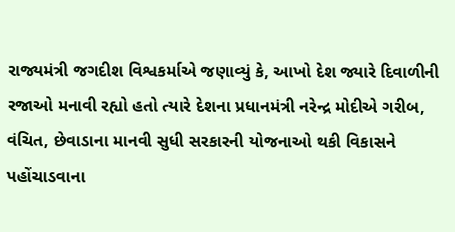રાજ્યમંત્રી જગદીશ વિશ્વકર્માએ જણાવ્યું કે, આખો દેશ જ્યારે દિવાળીની રજાઓ મનાવી રહ્યો હતો ત્યારે દેશના પ્રધાનમંત્રી નરેન્દ્ર મોદીએ ગરીબ, વંચિત, છેવાડાના માનવી સુધી સરકારની યોજનાઓ થકી વિકાસને પહોંચાડવાના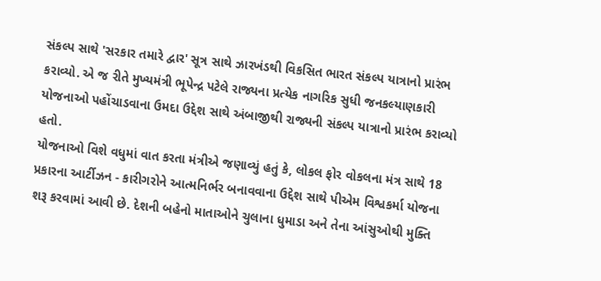સંકલ્પ સાથે 'સરકાર તમારે દ્વાર' સૂત્ર સાથે ઝારખંડથી વિકસિત ભારત સંકલ્પ યાત્રાનો પ્રારંભ કરાવ્યો. એ જ રીતે મુખ્યમંત્રી ભૂપેન્દ્ર પટેલે રાજ્યના પ્રત્યેક નાગરિક સુધી જનકલ્યાણકારી યોજનાઓ પહોંચાડવાના ઉમદા ઉદ્દેશ સાથે અંબાજીથી રાજ્યની સંકલ્પ યાત્રાનો પ્રારંભ કરાવ્યો હતો.
યોજનાઓ વિશે વધુમાં વાત કરતા મંત્રીએ જણાવ્યું હતું કે, લોકલ ફોર વોકલના મંત્ર સાથે 18 પ્રકારના આર્ટીઝન - કારીગરોને આત્મનિર્ભર બનાવવાના ઉદ્દેશ સાથે પીએમ વિશ્વકર્મા યોજના શરૂ કરવામાં આવી છે. દેશની બહેનો માતાઓને ચુલાના ધુમાડા અને તેના આંસુઓથી મુક્તિ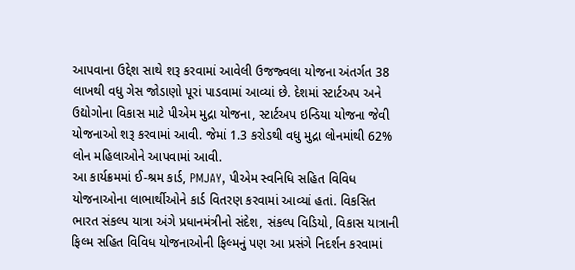આપવાના ઉદ્દેશ સાથે શરૂ કરવામાં આવેલી ઉજજ્વલા યોજના અંતર્ગત 38 લાખથી વધુ ગેસ જોડાણો પૂરાં પાડવામાં આવ્યાં છે. દેશમાં સ્ટાર્ટઅપ અને ઉદ્યોગોના વિકાસ માટે પીએમ મુદ્રા યોજના, સ્ટાર્ટઅપ ઇન્ડિયા યોજના જેવી યોજનાઓ શરૂ કરવામાં આવી. જેમાં 1.3 કરોડથી વધુ મુદ્રા લોનમાંથી 62% લોન મહિલાઓને આપવામાં આવી.
આ કાર્યક્રમમાં ઈ-શ્રમ કાર્ડ, PMJAY, પીએમ સ્વનિધિ સહિત વિવિધ યોજનાઓના લાભાર્થીઓને કાર્ડ વિતરણ કરવામાં આવ્યાં હતાં. વિકસિત ભારત સંકલ્પ યાત્રા અંગે પ્રધાનમંત્રીનો સંદેશ, સંકલ્પ વિડિયો, વિકાસ યાત્રાની ફિલ્મ સહિત વિવિધ યોજનાઓની ફિલ્મનું પણ આ પ્રસંગે નિદર્શન કરવામાં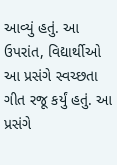આવ્યું હતું. આ ઉપરાંત, વિદ્યાર્થીઓ આ પ્રસંગે સ્વચ્છતા ગીત રજૂ કર્યું હતું. આ પ્રસંગે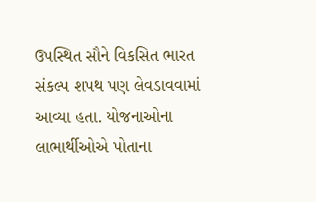ઉપસ્થિત સૌને વિકસિત ભારત સંકલ્પ શપથ પણ લેવડાવવામાં આવ્યા હતા. યોજનાઓના લાભાર્થીઓએ પોતાના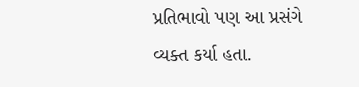પ્રતિભાવો પણ આ પ્રસંગે વ્યક્ત કર્યા હતા.